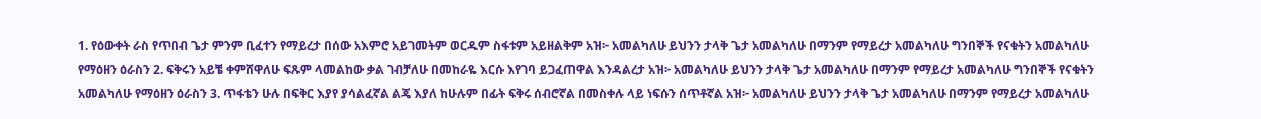1. የዕውቀት ራስ የጥበብ ጌታ ምንም ቢፈተን የማይረታ በሰው አእምሮ አይገመትም ወርዱም ስፋቱም አይዘልቅም አዝ፦ አመልካለሁ ይህንን ታላቅ ጌታ አመልካለሁ በማንም የማይረታ አመልካለሁ ግንበኞች የናቁትን አመልካለሁ የማዕዘን ዕራስን 2. ፍቅሩን አይቼ ቀምሸዋለሁ ፍጹም ላመልከው ቃል ገብቻለሁ በመከራዬ እርሱ እየገባ ይጋፈጠዋል እንዳልረታ አዝ፦ አመልካለሁ ይህንን ታላቅ ጌታ አመልካለሁ በማንም የማይረታ አመልካለሁ ግንበኞች የናቁትን አመልካለሁ የማዕዘን ዕራስን 3. ጥፋቴን ሁሉ በፍቅር እያየ ያሳልፈኛል ልጄ እያለ ከሁሉም በፊት ፍቅሩ ሰብሮኛል በመስቀሉ ላይ ነፍሱን ሰጥቶኛል አዝ፦ አመልካለሁ ይህንን ታላቅ ጌታ አመልካለሁ በማንም የማይረታ አመልካለሁ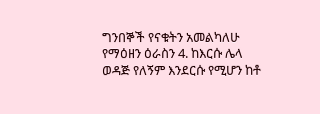ግንበኞች የናቁትን አመልካለሁ የማዕዘን ዕራስን 4. ከእርሱ ሌላ ወዳጅ የለኝም እንደርሱ የሚሆን ከቶ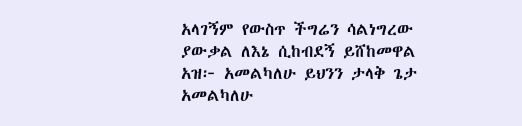አላገኝም የውስጥ ችግሬን ሳልነግረው ያውቃል ለእኔ ሲከብደኝ ይሸከመዋል አዝ፦ አመልካለሁ ይህንን ታላቅ ጌታ አመልካለሁ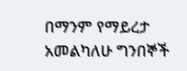በማንም የማይረታ አመልካለሁ ግንበኞች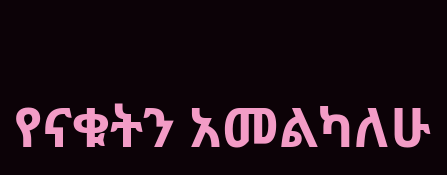የናቁትን አመልካለሁ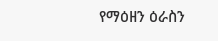የማዕዘን ዕራስን